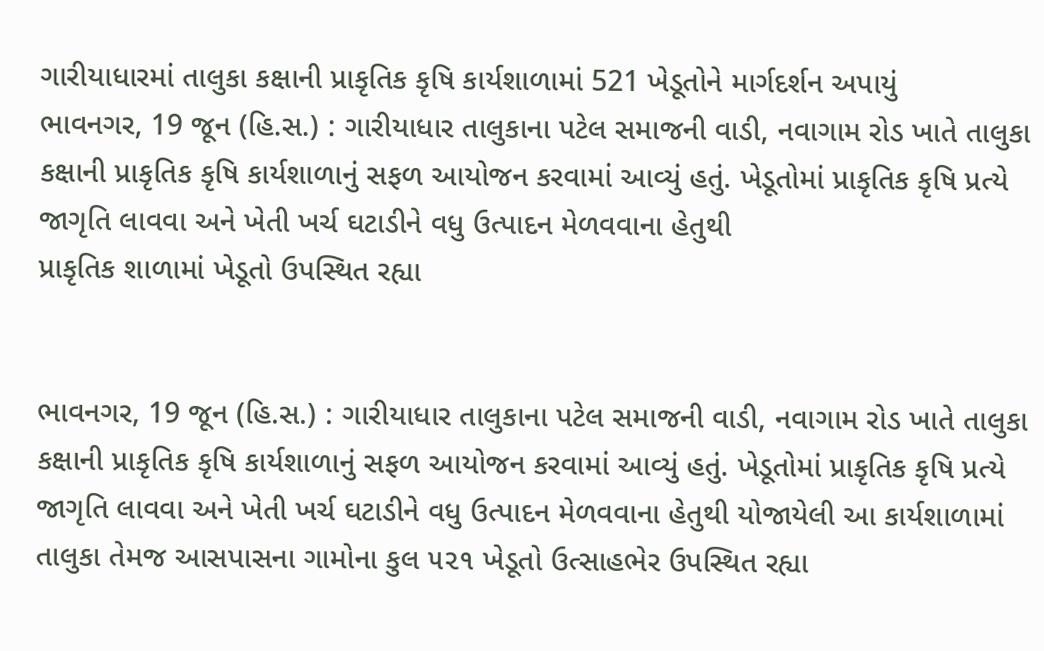ગારીયાધારમાં તાલુકા કક્ષાની પ્રાકૃતિક કૃષિ કાર્યશાળામાં 521 ખેડૂતોને માર્ગદર્શન અપાયું
ભાવનગર, 19 જૂન (હિ.સ.) : ગારીયાધાર તાલુકાના પટેલ સમાજની વાડી, નવાગામ રોડ ખાતે તાલુકા કક્ષાની પ્રાકૃતિક કૃષિ કાર્યશાળાનું સફળ આયોજન કરવામાં આવ્યું હતું. ખેડૂતોમાં પ્રાકૃતિક કૃષિ પ્રત્યે જાગૃતિ લાવવા અને ખેતી ખર્ચ ઘટાડીને વધુ ઉત્પાદન મેળવવાના હેતુથી
પ્રાકૃતિક શાળામાં ખેડૂતો ઉપસ્થિત રહ્યા


ભાવનગર, 19 જૂન (હિ.સ.) : ગારીયાધાર તાલુકાના પટેલ સમાજની વાડી, નવાગામ રોડ ખાતે તાલુકા કક્ષાની પ્રાકૃતિક કૃષિ કાર્યશાળાનું સફળ આયોજન કરવામાં આવ્યું હતું. ખેડૂતોમાં પ્રાકૃતિક કૃષિ પ્રત્યે જાગૃતિ લાવવા અને ખેતી ખર્ચ ઘટાડીને વધુ ઉત્પાદન મેળવવાના હેતુથી યોજાયેલી આ કાર્યશાળામાં તાલુકા તેમજ આસપાસના ગામોના કુલ ૫૨૧ ખેડૂતો ઉત્સાહભેર ઉપસ્થિત રહ્યા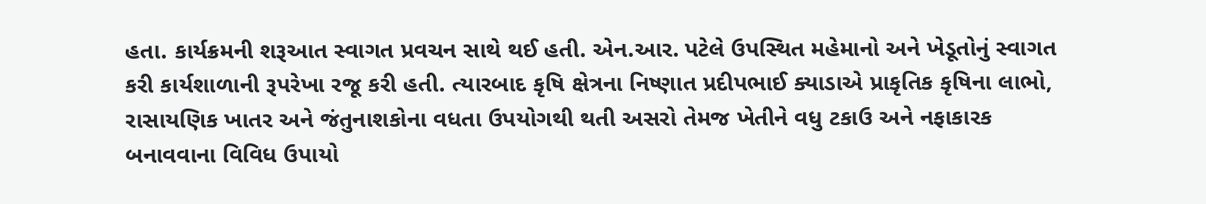હતા. કાર્યક્રમની શરૂઆત સ્વાગત પ્રવચન સાથે થઈ હતી. એન.આર. પટેલે ઉપસ્થિત મહેમાનો અને ખેડૂતોનું સ્વાગત કરી કાર્યશાળાની રૂપરેખા રજૂ કરી હતી. ત્યારબાદ કૃષિ ક્ષેત્રના નિષ્ણાત પ્રદીપભાઈ ક્યાડાએ પ્રાકૃતિક કૃષિના લાભો, રાસાયણિક ખાતર અને જંતુનાશકોના વધતા ઉપયોગથી થતી અસરો તેમજ ખેતીને વધુ ટકાઉ અને નફાકારક બનાવવાના વિવિધ ઉપાયો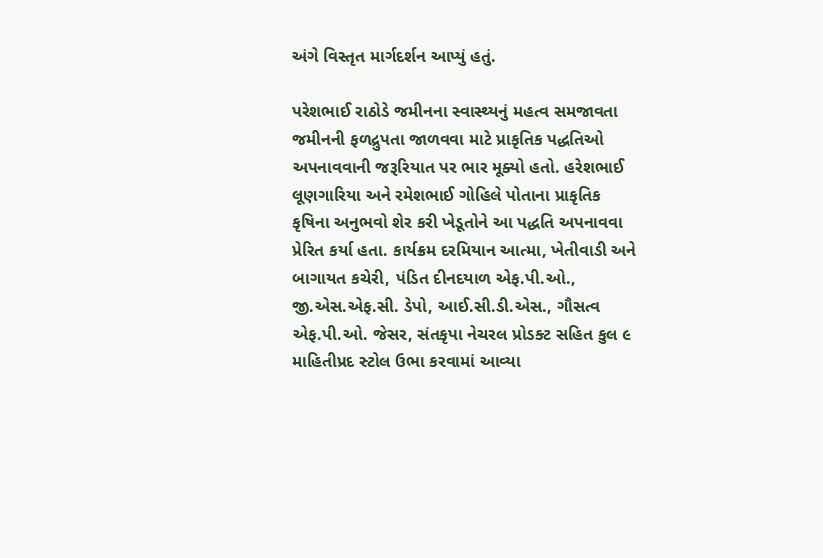અંગે વિસ્તૃત માર્ગદર્શન આપ્યું હતું.

પરેશભાઈ રાઠોડે જમીનના સ્વાસ્થ્યનું મહત્વ સમજાવતા જમીનની ફળદ્રુપતા જાળવવા માટે પ્રાકૃતિક પદ્ધતિઓ અપનાવવાની જરૂરિયાત પર ભાર મૂક્યો હતો. હરેશભાઈ લૂણગારિયા અને રમેશભાઈ ગોહિલે પોતાના પ્રાકૃતિક કૃષિના અનુભવો શેર કરી ખેડૂતોને આ પદ્ધતિ અપનાવવા પ્રેરિત કર્યા હતા. કાર્યક્રમ દરમિયાન આત્મા, ખેતીવાડી અને બાગાયત કચેરી, પંડિત દીનદયાળ એફ.પી.ઓ., જી.એસ.એફ.સી. ડેપો, આઈ.સી.ડી.એસ., ગૌસત્વ એફ.પી.ઓ. જેસર, સંતકૃપા નેચરલ પ્રોડક્ટ સહિત કુલ ૯ માહિતીપ્રદ સ્ટોલ ઉભા કરવામાં આવ્યા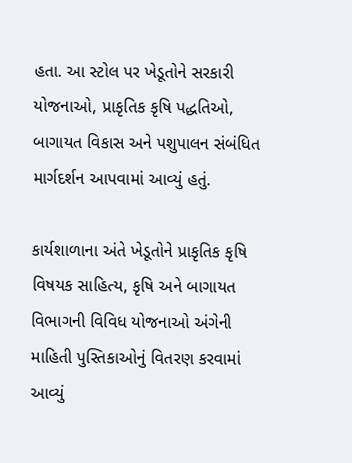હતા. આ સ્ટોલ પર ખેડૂતોને સરકારી યોજનાઓ, પ્રાકૃતિક કૃષિ પદ્ધતિઓ, બાગાયત વિકાસ અને પશુપાલન સંબંધિત માર્ગદર્શન આપવામાં આવ્યું હતું.

કાર્યશાળાના અંતે ખેડૂતોને પ્રાકૃતિક કૃષિ વિષયક સાહિત્ય, કૃષિ અને બાગાયત વિભાગની વિવિધ યોજનાઓ અંગેની માહિતી પુસ્તિકાઓનું વિતરણ કરવામાં આવ્યું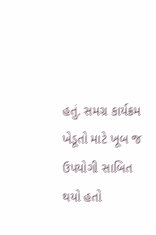હતું. સમગ્ર કાર્યક્રમ ખેડૂતો માટે ખૂબ જ ઉપયોગી સાબિત થયો હતો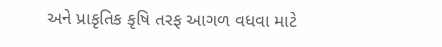અને પ્રાકૃતિક કૃષિ તરફ આગળ વધવા માટે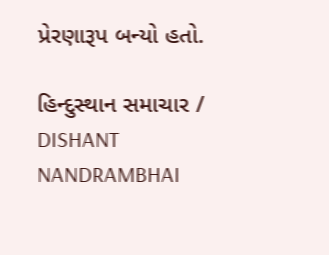પ્રેરણારૂપ બન્યો હતો.

હિન્દુસ્થાન સમાચાર / DISHANT NANDRAMBHAI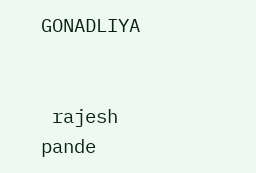GONADLIYA


 rajesh pande